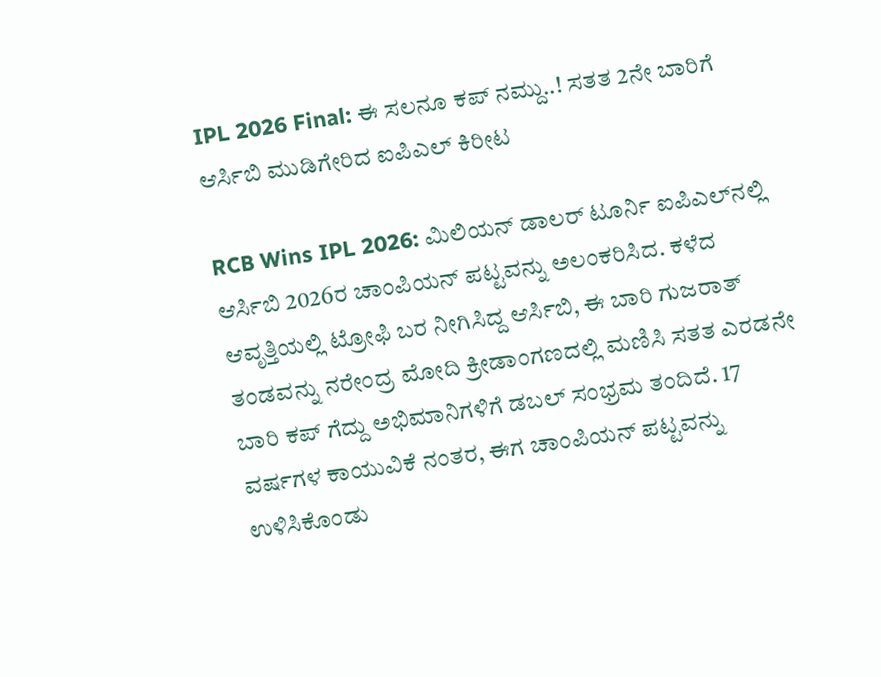IPL 2026 Final: ಈ ಸಲನೂ ಕಪ್ ನಮ್ದು..! ಸತತ 2ನೇ ಬಾರಿಗೆ ಆರ್ಸಿಬಿ ಮುಡಿಗೇರಿದ ಐಪಿಎಲ್ ಕಿರೀಟ

RCB Wins IPL 2026: ಮಿಲಿಯನ್ ಡಾಲರ್ ಟೂರ್ನಿ ಐಪಿಎಲ್‌ನಲ್ಲಿ ಆರ್ಸಿಬಿ 2026ರ ಚಾಂಪಿಯನ್ ಪಟ್ಟವನ್ನು ಅಲಂಕರಿಸಿದ. ಕಳೆದ ಆವೃತ್ತಿಯಲ್ಲಿ ಟ್ರೋಫಿ ಬರ ನೀಗಿಸಿದ್ದ ಆರ್ಸಿಬಿ, ಈ ಬಾರಿ ಗುಜರಾತ್ ತಂಡವನ್ನು ನರೇಂದ್ರ ಮೋದಿ ಕ್ರೀಡಾಂಗಣದಲ್ಲಿ ಮಣಿಸಿ ಸತತ ಎರಡನೇ ಬಾರಿ ಕಪ್ ಗೆದ್ದು ಅಭಿಮಾನಿಗಳಿಗೆ ಡಬಲ್ ಸಂಭ್ರಮ ತಂದಿದೆ. 17 ವರ್ಷಗಳ ಕಾಯುವಿಕೆ ನಂತರ, ಈಗ ಚಾಂಪಿಯನ್ ಪಟ್ಟವನ್ನು ಉಳಿಸಿಕೊಂಡು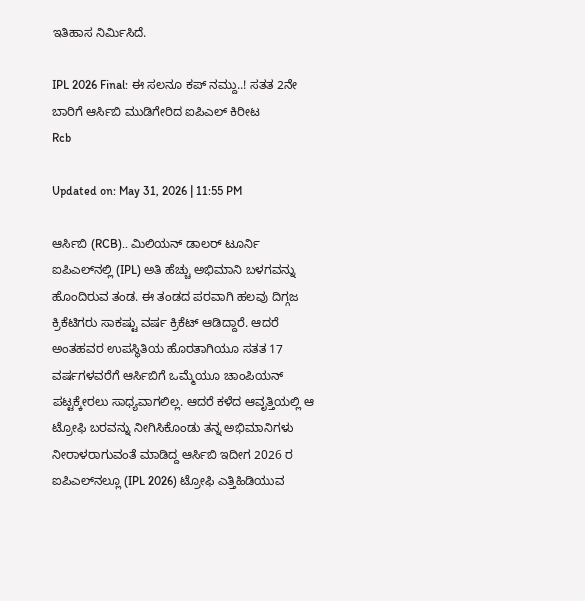ಇತಿಹಾಸ ನಿರ್ಮಿಸಿದೆ.

IPL 2026 Final: ಈ ಸಲನೂ ಕಪ್ ನಮ್ದು..! ಸತತ 2ನೇ ಬಾರಿಗೆ ಆರ್ಸಿಬಿ ಮುಡಿಗೇರಿದ ಐಪಿಎಲ್ ಕಿರೀಟ
Rcb

Updated on: May 31, 2026 | 11:55 PM

ಆರ್ಸಿಬಿ (RCB).. ಮಿಲಿಯನ್ ಡಾಲರ್ ಟೂರ್ನಿ ಐಪಿಎಲ್‌ನಲ್ಲಿ (IPL) ಅತಿ ಹೆಚ್ಚು ಅಭಿಮಾನಿ ಬಳಗವನ್ನು ಹೊಂದಿರುವ ತಂಡ. ಈ ತಂಡದ ಪರವಾಗಿ ಹಲವು ದಿಗ್ಗಜ ಕ್ರಿಕೆಟಿಗರು ಸಾಕಷ್ಟು ವರ್ಷ ಕ್ರಿಕೆಟ್ ಆಡಿದ್ದಾರೆ. ಆದರೆ ಅಂತಹವರ ಉಪಸ್ಥಿತಿಯ ಹೊರತಾಗಿಯೂ ಸತತ 17 ವರ್ಷಗಳವರೆಗೆ ಆರ್ಸಿಬಿಗೆ ಒಮ್ಮೆಯೂ ಚಾಂಪಿಯನ್‌ ಪಟ್ಟಕ್ಕೇರಲು ಸಾಧ್ಯವಾಗಲಿಲ್ಲ. ಆದರೆ ಕಳೆದ ಆವೃತ್ತಿಯಲ್ಲಿ ಆ ಟ್ರೋಫಿ ಬರವನ್ನು ನೀಗಿಸಿಕೊಂಡು ತನ್ನ ಅಭಿಮಾನಿಗಳು ನೀರಾಳರಾಗುವಂತೆ ಮಾಡಿದ್ದ ಆರ್ಸಿಬಿ ಇದೀಗ 2026 ರ ಐಪಿಎಲ್‌ನಲ್ಲೂ (IPL 2026) ಟ್ರೋಫಿ ಎತ್ತಿಹಿಡಿಯುವ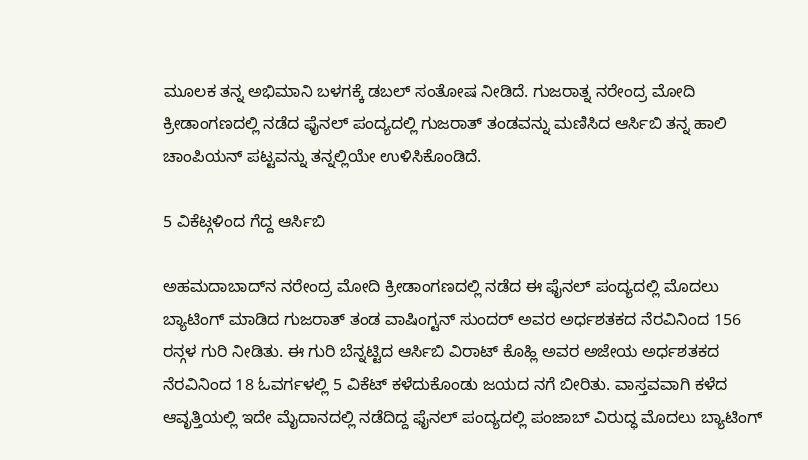ಮೂಲಕ ತನ್ನ ಅಭಿಮಾನಿ ಬಳಗಕ್ಕೆ ಡಬಲ್ ಸಂತೋಷ ನೀಡಿದೆ. ಗುಜರಾತ್ನ ನರೇಂದ್ರ ಮೋದಿ ಕ್ರೀಡಾಂಗಣದಲ್ಲಿ ನಡೆದ ಫೈನಲ್ ಪಂದ್ಯದಲ್ಲಿ ಗುಜರಾತ್ ತಂಡವನ್ನು ಮಣಿಸಿದ ಆರ್ಸಿಬಿ ತನ್ನ ಹಾಲಿ ಚಾಂಪಿಯನ್‌ ಪಟ್ಟವನ್ನು ತನ್ನಲ್ಲಿಯೇ ಉಳಿಸಿಕೊಂಡಿದೆ.

5 ವಿಕೆಟ್ಗಳಿಂದ ಗೆದ್ದ ಆರ್ಸಿಬಿ

ಅಹಮದಾಬಾದ್‌ನ ನರೇಂದ್ರ ಮೋದಿ ಕ್ರೀಡಾಂಗಣದಲ್ಲಿ ನಡೆದ ಈ ಫೈನಲ್‌ ಪಂದ್ಯದಲ್ಲಿ ಮೊದಲು ಬ್ಯಾಟಿಂಗ್‌ ಮಾಡಿದ ಗುಜರಾತ್ ತಂಡ ವಾಷಿಂಗ್ಟನ್ ಸುಂದರ್ ಅವರ ಅರ್ಧಶತಕದ ನೆರವಿನಿಂದ 156 ರನ್ಗಳ ಗುರಿ ನೀಡಿತು. ಈ ಗುರಿ ಬೆನ್ನಟ್ಟಿದ ಆರ್ಸಿಬಿ ವಿರಾಟ್ ಕೊಹ್ಲಿ ಅವರ ಅಜೇಯ ಅರ್ಧಶತಕದ ನೆರವಿನಿಂದ 18 ಓವರ್ಗಳಲ್ಲಿ 5 ವಿಕೆಟ್ ಕಳೆದುಕೊಂಡು ಜಯದ ನಗೆ ಬೀರಿತು. ವಾಸ್ತವವಾಗಿ ಕಳೆದ ಆವೃತ್ತಿಯಲ್ಲಿ ಇದೇ ಮೈದಾನದಲ್ಲಿ ನಡೆದಿದ್ದ ಫೈನಲ್ ಪಂದ್ಯದಲ್ಲಿ ಪಂಜಾಬ್ ವಿರುದ್ಧ ಮೊದಲು ಬ್ಯಾಟಿಂಗ್‌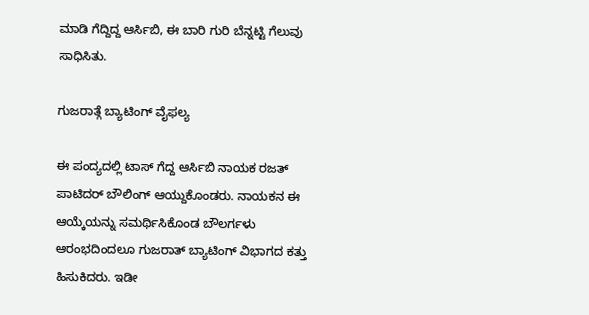ಮಾಡಿ ಗೆದ್ದಿದ್ದ ಆರ್ಸಿಬಿ, ಈ ಬಾರಿ ಗುರಿ ಬೆನ್ನಟ್ಟಿ ಗೆಲುವು ಸಾಧಿಸಿತು.

ಗುಜರಾತ್ಗೆ ಬ್ಯಾಟಿಂಗ್ ವೈಫಲ್ಯ

ಈ ಪಂದ್ಯದಲ್ಲಿ ಟಾಸ್ ಗೆದ್ದ ಆರ್ಸಿಬಿ ನಾಯಕ ರಜತ್ ಪಾಟಿದರ್ ಬೌಲಿಂಗ್ ಆಯ್ದುಕೊಂಡರು. ನಾಯಕನ ಈ ಆಯ್ಕೆಯನ್ನು ಸಮರ್ಥಿಸಿಕೊಂಡ ಬೌಲರ್ಗಳು ಆರಂಭದಿಂದಲೂ ಗುಜರಾತ್ ಬ್ಯಾಟಿಂಗ್‌ ವಿಭಾಗದ ಕತ್ತು ಹಿಸುಕಿದರು. ಇಡೀ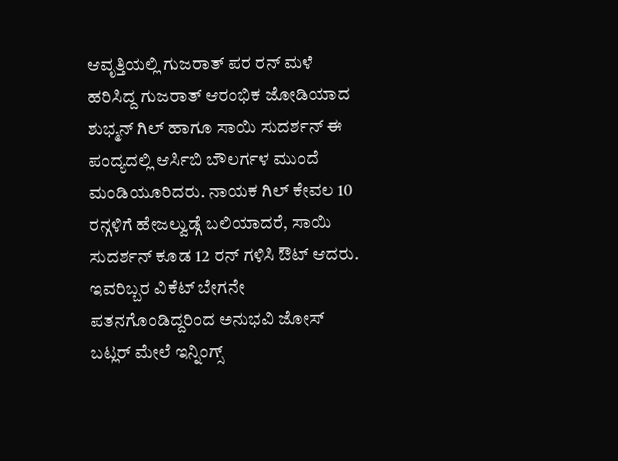ಆವೃತ್ತಿಯಲ್ಲಿ ಗುಜರಾತ್ ಪರ ರನ್ ಮಳೆ ಹರಿಸಿದ್ದ ಗುಜರಾತ್ ಆರಂಭಿಕ ಜೋಡಿಯಾದ ಶುಭ್ಮನ್ ಗಿಲ್ ಹಾಗೂ ಸಾಯಿ ಸುದರ್ಶನ್ ಈ ಪಂದ್ಯದಲ್ಲಿ ಆರ್ಸಿಬಿ ಬೌಲರ್ಗಳ ಮುಂದೆ ಮಂಡಿಯೂರಿದರು. ನಾಯಕ ಗಿಲ್ ಕೇವಲ 10 ರನ್ಗಳಿಗೆ ಹೇಜಲ್ವುಡ್ಗೆ ಬಲಿಯಾದರೆ, ಸಾಯಿ ಸುದರ್ಶನ್ ಕೂಡ 12 ರನ್ ಗಳಿಸಿ ಔಟ್ ಆದರು. ಇವರಿಬ್ಬರ ವಿಕೆಟ್ ಬೇಗನೇ ಪತನಗೊಂಡಿದ್ದರಿಂದ ಅನುಭವಿ ಜೋಸ್ ಬಟ್ಲರ್ ಮೇಲೆ ಇನ್ನಿಂಗ್ಸ್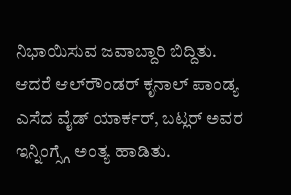ನಿಭಾಯಿಸುವ ಜವಾಬ್ದಾರಿ ಬಿದ್ದಿತು. ಆದರೆ ಆಲ್‌ರೌಂಡರ್ ಕೃನಾಲ್ ಪಾಂಡ್ಯ ಎಸೆದ ವೈಡ್ ಯಾರ್ಕರ್, ಬಟ್ಲರ್ ಅವರ ಇನ್ನಿಂಗ್ಸ್ಗೆ ಅಂತ್ಯ ಹಾಡಿತು.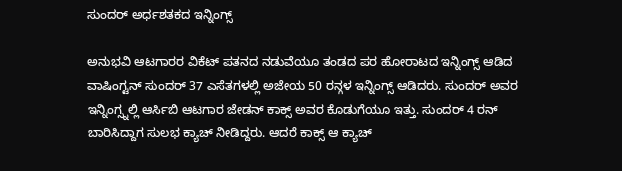ಸುಂದರ್ ಅರ್ಧಶತಕದ ಇನ್ನಿಂಗ್ಸ್

ಅನುಭವಿ ಆಟಗಾರರ ವಿಕೆಟ್ ಪತನದ ನಡುವೆಯೂ ತಂಡದ ಪರ ಹೋರಾಟದ ಇನ್ನಿಂಗ್ಸ್ ಆಡಿದ ವಾಷಿಂಗ್ಟನ್ ಸುಂದರ್ 37 ಎಸೆತಗಳಲ್ಲಿ ಅಜೇಯ 50 ರನ್ಗಳ ಇನ್ನಿಂಗ್ಸ್ ಆಡಿದರು. ಸುಂದರ್ ಅವರ ಇನ್ನಿಂಗ್ಸ್ನಲ್ಲಿ ಆರ್ಸಿಬಿ ಆಟಗಾರ ಜೇಡನ್ ಕಾಕ್ಸ್ ಅವರ ಕೊಡುಗೆಯೂ ಇತ್ತು. ಸುಂದರ್ 4 ರನ್ ಬಾರಿಸಿದ್ದಾಗ ಸುಲಭ ಕ್ಯಾಚ್ ನೀಡಿದ್ದರು. ಆದರೆ ಕಾಕ್ಸ್ ಆ ಕ್ಯಾಚ್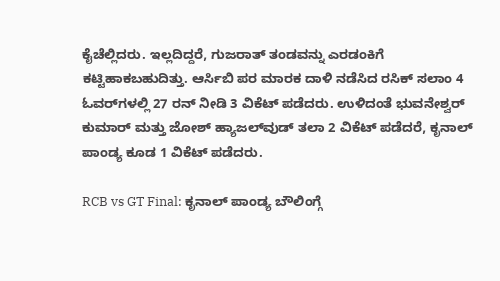ಕೈಚೆಲ್ಲಿದರು. ಇಲ್ಲದಿದ್ದರೆ, ಗುಜರಾತ್ ತಂಡವನ್ನು ಎರಡಂಕಿಗೆ ಕಟ್ಟಿಹಾಕಬಹುದಿತ್ತು. ಆರ್ಸಿಬಿ ಪರ ಮಾರಕ ದಾಳಿ ನಡೆಸಿದ ರಸಿಕ್ ಸಲಾಂ 4 ಓವರ್‌ಗಳಲ್ಲಿ 27 ರನ್‌ ನೀಡಿ 3 ವಿಕೆಟ್ ಪಡೆದರು. ಉಳಿದಂತೆ ಭುವನೇಶ್ವರ್ ಕುಮಾರ್ ಮತ್ತು ಜೋಶ್ ಹ್ಯಾಜಲ್‌ವುಡ್ ತಲಾ 2 ವಿಕೆಟ್ ಪಡೆದರೆ, ಕೃನಾಲ್ ಪಾಂಡ್ಯ ಕೂಡ 1 ವಿಕೆಟ್ ಪಡೆದರು.

RCB vs GT Final: ಕೃನಾಲ್ ಪಾಂಡ್ಯ ಬೌಲಿಂಗ್ಗೆ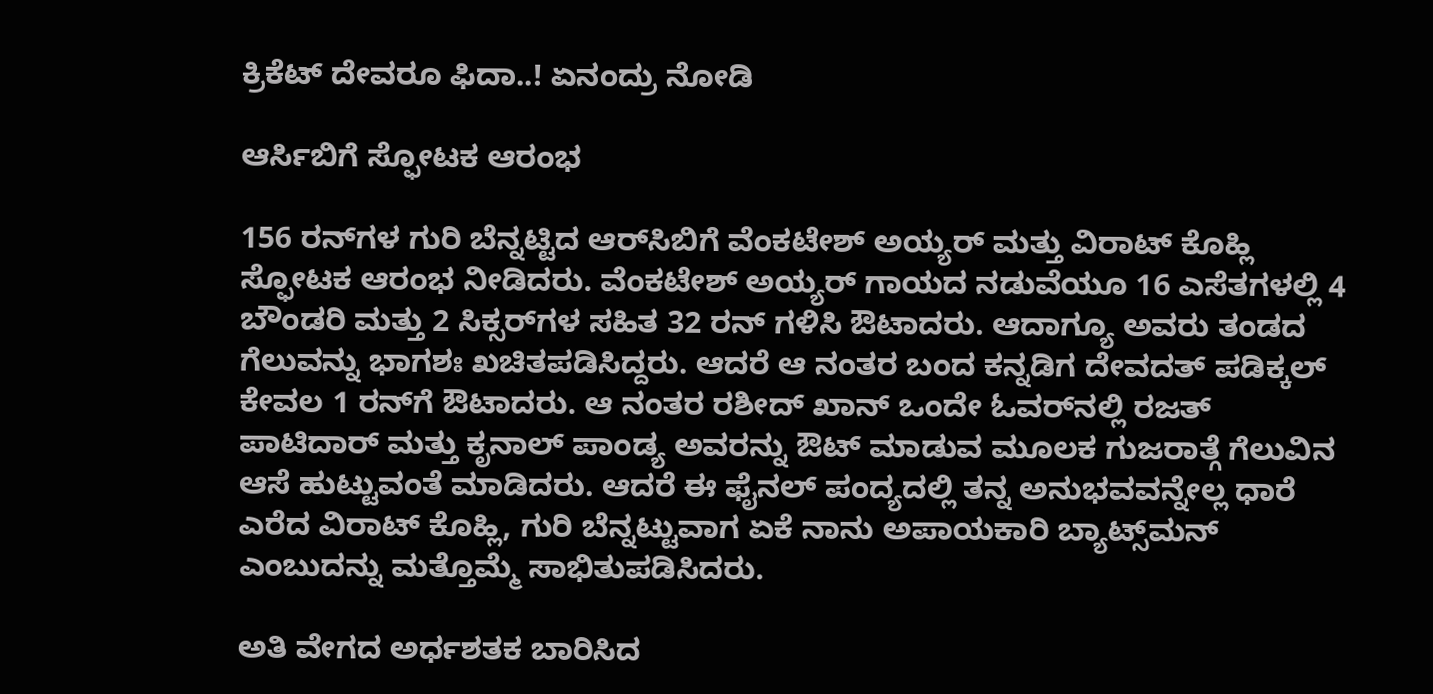ಕ್ರಿಕೆಟ್ ದೇವರೂ ಫಿದಾ..! ಏನಂದ್ರು ನೋಡಿ

ಆರ್ಸಿಬಿಗೆ ಸ್ಫೋಟಕ ಆರಂಭ

156 ರನ್‌ಗಳ ಗುರಿ ಬೆನ್ನಟ್ಟಿದ ಆರ್‌ಸಿಬಿಗೆ ವೆಂಕಟೇಶ್ ಅಯ್ಯರ್ ಮತ್ತು ವಿರಾಟ್ ಕೊಹ್ಲಿ ಸ್ಫೋಟಕ ಆರಂಭ ನೀಡಿದರು. ವೆಂಕಟೇಶ್ ಅಯ್ಯರ್ ಗಾಯದ ನಡುವೆಯೂ 16 ಎಸೆತಗಳಲ್ಲಿ 4 ಬೌಂಡರಿ ಮತ್ತು 2 ಸಿಕ್ಸರ್‌ಗಳ ಸಹಿತ 32 ರನ್ ಗಳಿಸಿ ಔಟಾದರು. ಆದಾಗ್ಯೂ ಅವರು ತಂಡದ ಗೆಲುವನ್ನು ಭಾಗಶಃ ಖಚಿತಪಡಿಸಿದ್ದರು. ಆದರೆ ಆ ನಂತರ ಬಂದ ಕನ್ನಡಿಗ ದೇವದತ್ ಪಡಿಕ್ಕಲ್ ಕೇವಲ 1 ರನ್‌ಗೆ ಔಟಾದರು. ಆ ನಂತರ ರಶೀದ್ ಖಾನ್ ಒಂದೇ ಓವರ್‌ನಲ್ಲಿ ರಜತ್ ಪಾಟಿದಾರ್ ಮತ್ತು ಕೃನಾಲ್ ಪಾಂಡ್ಯ ಅವರನ್ನು ಔಟ್ ಮಾಡುವ ಮೂಲಕ ಗುಜರಾತ್ಗೆ ಗೆಲುವಿನ ಆಸೆ ಹುಟ್ಟುವಂತೆ ಮಾಡಿದರು. ಆದರೆ ಈ ಫೈನಲ್ ಪಂದ್ಯದಲ್ಲಿ ತನ್ನ ಅನುಭವವನ್ನೇಲ್ಲ ಧಾರೆ ಎರೆದ ವಿರಾಟ್ ಕೊಹ್ಲಿ, ಗುರಿ ಬೆನ್ನಟ್ಟುವಾಗ ಏಕೆ ನಾನು ಅಪಾಯಕಾರಿ ಬ್ಯಾಟ್ಸ್‌ಮನ್ ಎಂಬುದನ್ನು ಮತ್ತೊಮ್ಮೆ ಸಾಭಿತುಪಡಿಸಿದರು.

ಅತಿ ವೇಗದ ಅರ್ಧಶತಕ ಬಾರಿಸಿದ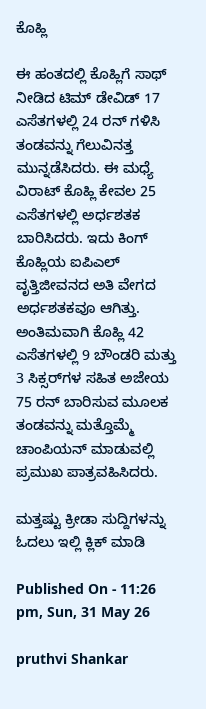ಕೊಹ್ಲಿ

ಈ ಹಂತದಲ್ಲಿ ಕೊಹ್ಲಿಗೆ ಸಾಥ್ ನೀಡಿದ ಟಿಮ್ ಡೇವಿಡ್ 17 ಎಸೆತಗಳಲ್ಲಿ 24 ರನ್ ಗಳಿಸಿ ತಂಡವನ್ನು ಗೆಲುವಿನತ್ತ ಮುನ್ನಡೆಸಿದರು. ಈ ಮಧ್ಯೆ ವಿರಾಟ್ ಕೊಹ್ಲಿ ಕೇವಲ 25 ಎಸೆತಗಳಲ್ಲಿ ಅರ್ಧಶತಕ ಬಾರಿಸಿದರು. ಇದು ಕಿಂಗ್ ಕೊಹ್ಲಿಯ ಐಪಿಎಲ್ ವೃತ್ತಿಜೀವನದ ಅತಿ ವೇಗದ ಅರ್ಧಶತಕವೂ ಆಗಿತ್ತು. ಅಂತಿಮವಾಗಿ ಕೊಹ್ಲಿ 42 ಎಸೆತಗಳಲ್ಲಿ 9 ಬೌಂಡರಿ ಮತ್ತು 3 ಸಿಕ್ಸರ್‌ಗಳ ಸಹಿತ ಅಜೇಯ 75 ರನ್ ಬಾರಿಸುವ ಮೂಲಕ ತಂಡವನ್ನು ಮತ್ತೊಮ್ಮೆ ಚಾಂಪಿಯನ್ ಮಾಡುವಲ್ಲಿ ಪ್ರಮುಖ ಪಾತ್ರವಹಿಸಿದರು.

ಮತ್ತಷ್ಟು ಕ್ರೀಡಾ ಸುದ್ದಿಗಳನ್ನು ಓದಲು ಇಲ್ಲಿ ಕ್ಲಿಕ್ ಮಾಡಿ

Published On - 11:26 pm, Sun, 31 May 26

pruthvi Shankar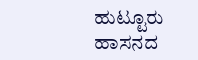ಹುಟ್ಟೂರು ಹಾಸನದ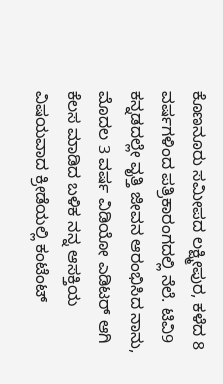ಕೊಣನೂರು ಸಮೀಪದ ಲಕ್ಷ್ಮೀಪುರ, ಕಳೆದ 8 ವರ್ಷಗಳಿಂದ ಪತ್ರಿಕಾರಂಗದಲ್ಲಿ ನೆಲೆ. ಟಿವಿ9 ಕನ್ನಡದಲ್ಲೇ ವೃತ್ತಿ ಜೀವನ ಆರಂಭಿಸಿದ ನಾನು, ಮೊದಲ 3 ವರ್ಷ ವಿಡಿಯೋ ಎಡಿಟರ್ ಆಗಿ ಕೆಲಸ ಮಾಡಿದ ಬಳಿಕ ನನ್ನ ಆಸಕ್ತಿಯ ವಿಷಯವಾದ ಕ್ರೀಡೆಯಲ್ಲಿ ಕಂಟೆಂಟ್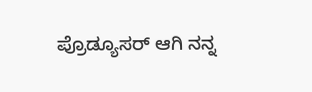ಪ್ರೊಡ್ಯೂಸರ್ ಆಗಿ ನನ್ನ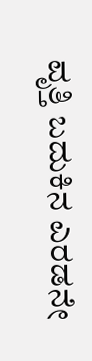ವೃತ್ತಿ ಬದುಕಿನ ಎರಡನೇ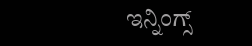ಇನ್ನಿಂಗ್ಸ್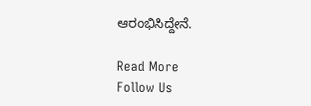ಆರಂಭಿಸಿದ್ದೇನೆ.

Read More
Follow Us